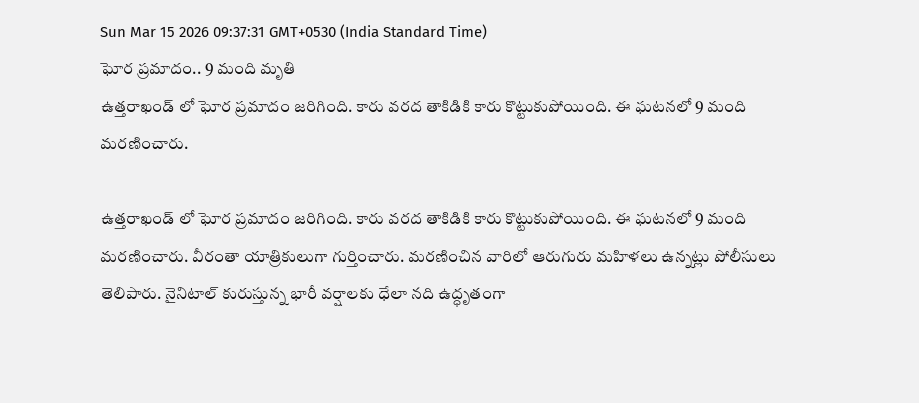Sun Mar 15 2026 09:37:31 GMT+0530 (India Standard Time)
ఘోర ప్రమాదం.. 9 మంది మృతి
ఉత్తరాఖండ్ లో ఘోర ప్రమాదం జరిగింది. కారు వరద తాకిడికి కారు కొట్టుకుపోయింది. ఈ ఘటనలో 9 మంది మరణించారు.

ఉత్తరాఖండ్ లో ఘోర ప్రమాదం జరిగింది. కారు వరద తాకిడికి కారు కొట్టుకుపోయింది. ఈ ఘటనలో 9 మంది మరణించారు. వీరంతా యాత్రికులుగా గుర్తించారు. మరణించిన వారిలో ఆరుగురు మహిళలు ఉన్నట్లు పోలీసులు తెలిపారు. నైనిటాల్ కురుస్తున్న భారీ వర్షాలకు ధేలా నది ఉద్ధృతంగా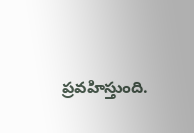ప్రవహిస్తుంది.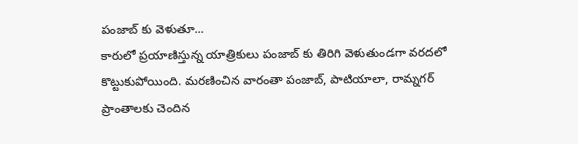పంజాబ్ కు వెళుతూ...
కారులో ప్రయాణిస్తున్న యాత్రికులు పంజాబ్ కు తిరిగి వెళుతుండగా వరదలో కొట్టుకుపోయింది. మరణించిన వారంతా పంజాబ్, పాటియాలా, రామ్నగర్ ప్రాంతాలకు చెందిన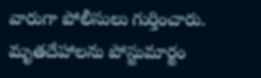వారుగా పోలీసులు గుర్తించారు. మృతదేహాలను పోస్టుమార్టం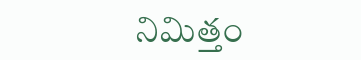నిమిత్తం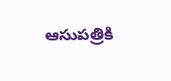ఆసుపత్రికి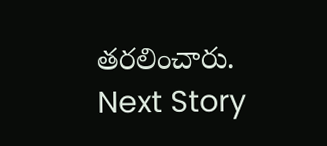తరలించారు.
Next Story